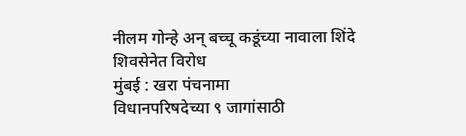नीलम गोन्हे अन् बच्चू कडूंच्या नावाला शिंदे शिवसेनेत विरोध
मुंबई : खरा पंचनामा
विधानपरिषदेच्या ९ जागांसाठी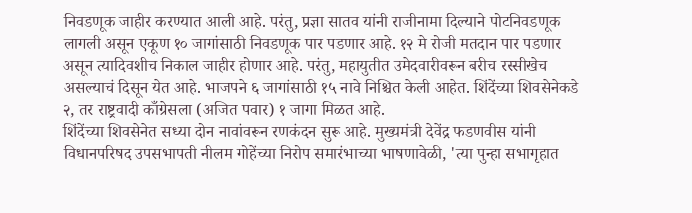निवडणूक जाहीर करण्यात आली आहे. परंतु, प्रज्ञा सातव यांनी राजीनामा दिल्याने पोटनिवडणूक लागली असून एकूण १० जागांसाठी निवडणूक पार पडणार आहे. १२ मे रोजी मतदान पार पडणार असून त्यादिवशीच निकाल जाहीर होणार आहे. परंतु, महायुतीत उमेदवारीवरून बरीच रस्सीखेच असल्याचं दिसून येत आहे. भाजपने ६ जागांसाठी १५ नावे निश्चित केली आहेत. शिंदेंच्या शिवसेनेकडे २, तर राष्ट्रवादी काँग्रेसला (अजित पवार) १ जागा मिळत आहे.
शिंदेंच्या शिवसेनेत सध्या दोन नावांवरून रणकंदन सुरू आहे. मुख्यमंत्री देवेंद्र फडणवीस यांनी विधानपरिषद उपसभापती नीलम गोहेंच्या निरोप समारंभाच्या भाषणावेळी, 'त्या पुन्हा सभागृहात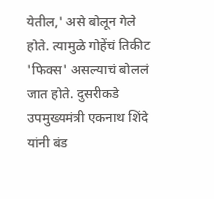येतील,' असे बोलून गेले होते. त्यामुळे गोहेंचं तिकीट 'फिक्स' असल्याचं बोललं जात होते. दुसरीकडे उपमुख्यमंत्री एकनाथ शिंदे यांनी बंड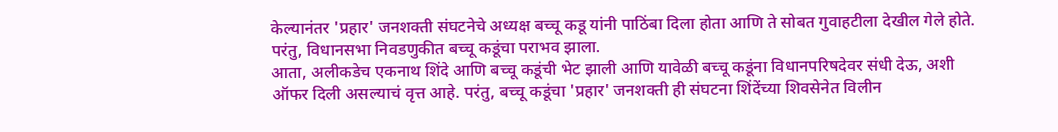केल्यानंतर 'प्रहार' जनशक्ती संघटनेचे अध्यक्ष बच्चू कडू यांनी पाठिंबा दिला होता आणि ते सोबत गुवाहटीला देखील गेले होते. परंतु, विधानसभा निवडणुकीत बच्चू कडूंचा पराभव झाला.
आता, अलीकडेच एकनाथ शिंदे आणि बच्चू कडूंची भेट झाली आणि यावेळी बच्चू कडूंना विधानपरिषदेवर संधी देऊ, अशी ऑफर दिली असल्याचं वृत्त आहे. परंतु, बच्चू कडूंचा 'प्रहार' जनशक्ती ही संघटना शिंदेंच्या शिवसेनेत विलीन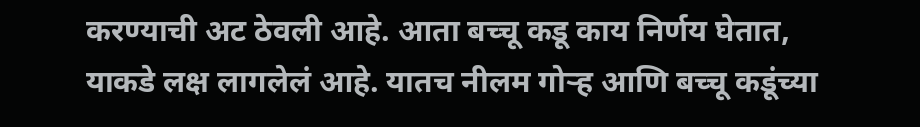करण्याची अट ठेवली आहे. आता बच्चू कडू काय निर्णय घेतात, याकडे लक्ष लागलेलं आहे. यातच नीलम गोऱ्ह आणि बच्चू कडूंच्या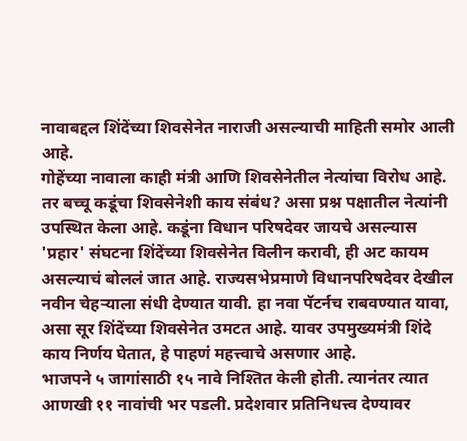नावाबद्दल शिंदेंच्या शिवसेनेत नाराजी असल्याची माहिती समोर आली आहे.
गोहेंच्या नावाला काही मंत्री आणि शिवसेनेतील नेत्यांचा विरोध आहे. तर बच्चू कडूंचा शिवसेनेशी काय संबंध? असा प्रश्न पक्षातील नेत्यांनी उपस्थित केला आहे. कडूंना विधान परिषदेवर जायचे असल्यास 'प्रहार' संघटना शिंदेंच्या शिवसेनेत विलीन करावी, ही अट कायम असल्याचं बोललं जात आहे. राज्यसभेप्रमाणे विधानपरिषदेवर देखील नवीन चेहऱ्याला संधी देण्यात यावी. हा नवा पॅटर्नच राबवण्यात यावा, असा सूर शिंदेंच्या शिवसेनेत उमटत आहे. यावर उपमुख्यमंत्री शिंदे काय निर्णय घेतात, हे पाहणं महत्त्वाचे असणार आहे.
भाजपने ५ जागांसाठी १५ नावे निश्तित केली होती. त्यानंतर त्यात आणखी ११ नावांची भर पडली. प्रदेशवार प्रतिनिधत्त्व देण्यावर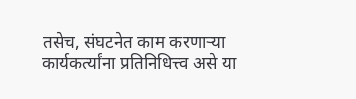तसेच, संघटनेत काम करणाऱ्या कार्यकर्त्यांना प्रतिनिधित्त्व असे या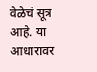वेळेचं सूत्र आहे. या आधारावर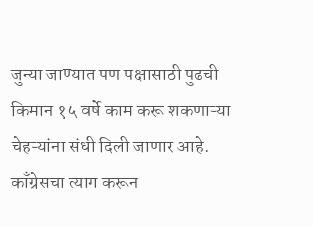जुन्या जाण्यात पण पक्षासाठी पुढची किमान १५ वर्षे काम करू शकणाऱ्या चेहऱ्यांना संधी दिली जाणार आहे. काँग्रेसचा त्याग करून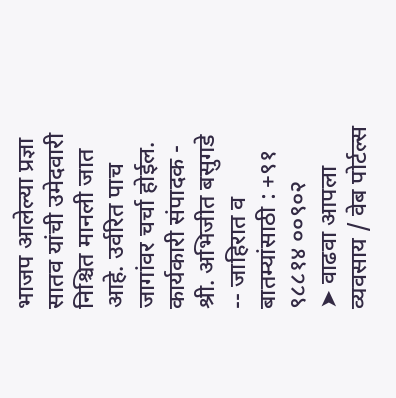भाजप आलेल्या प्रज्ञा सातव यांची उमेदवारी निश्चित मानली जात आहे. उर्वरित पाच जागांवर चर्चा होईल.
कार्यकारी संपादक - श्री. अभिजीत बसुगडे -- जाहिरात व बातम्यांसाठी : +९१ ९८८१४ ००९०२
➤ वाढवा आपला व्यवसाय / वेब पोर्टल्स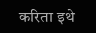करिता इथे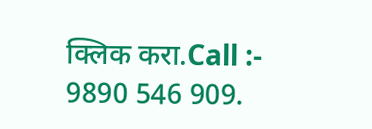क्लिक करा.Call :- 9890 546 909.